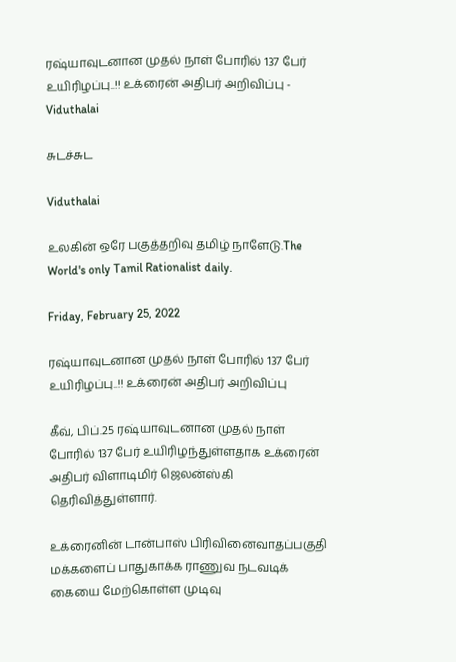ரஷ்யாவுடனான முதல் நாள் போரில் 137 பேர் உயிரிழப்பு..!! உக்ரைன் அதிபர் அறிவிப்பு - Viduthalai

சுடச்சுட

Viduthalai

உலகின் ஒரே பகுத்தறிவு தமிழ் நாளேடு.The World's only Tamil Rationalist daily.

Friday, February 25, 2022

ரஷ்யாவுடனான முதல் நாள் போரில் 137 பேர் உயிரிழப்பு..!! உக்ரைன் அதிபர் அறிவிப்பு

கீவ், பிப்.25 ரஷ்யாவுடனான முதல் நாள் போரில் 137 பேர் உயிரிழந்துள்ளதாக உக்ரைன் அதிபர் விளாடிமிர் ஜெலன்ஸ்கி தெரிவித்துள்ளார்.

உக்ரைனின் டான்பாஸ் பிரிவினைவாதப்பகுதி மக்களைப் பாதுகாக்க ராணுவ நடவடிக் கையை மேற்கொள்ள முடிவு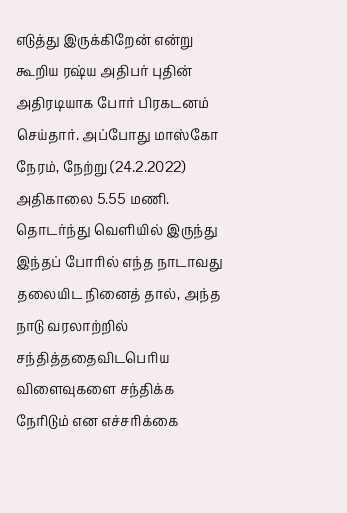எடுத்து இருக்கிறேன் என்று கூறிய ரஷ்ய அதிபர் புதின் அதிரடியாக போர் பிரகடனம் செய்தார். அப்போது மாஸ்கோ நேரம், நேற்று (24.2.2022) அதிகாலை 5.55 மணி. தொடர்ந்து வெளியில் இருந்து இந்தப் போரில் எந்த நாடாவது தலையிட நினைத் தால், அந்த நாடு வரலாற்றில் சந்தித்ததைவிடபெரிய விளைவுகளை சந்திக்க நேரிடும் என எச்சரிக்கை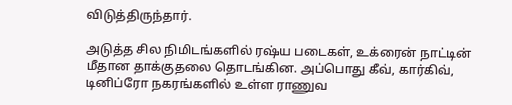விடுத்திருந்தார்.

அடுத்த சில நிமிடங்களில் ரஷ்ய படைகள், உக்ரைன் நாட்டின் மீதான தாக்குதலை தொடங்கின. அப்பொது கீவ், கார்கிவ், டினிப்ரோ நகரங்களில் உள்ள ராணுவ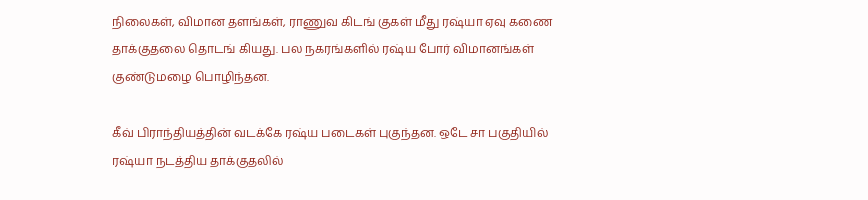நிலைகள், விமான தளங்கள், ராணுவ கிடங் குகள் மீது ரஷ்யா ஏவு கணை தாக்குதலை தொடங் கியது. பல நகரங்களில் ரஷ்ய போர் விமானங்கள் குண்டுமழை பொழிந்தன.

கீவ் பிராந்தியத்தின் வடக்கே ரஷ்ய படைகள் புகுந்தன. ஒடே சா பகுதியில் ரஷ்யா நடத்திய தாக்குதலில்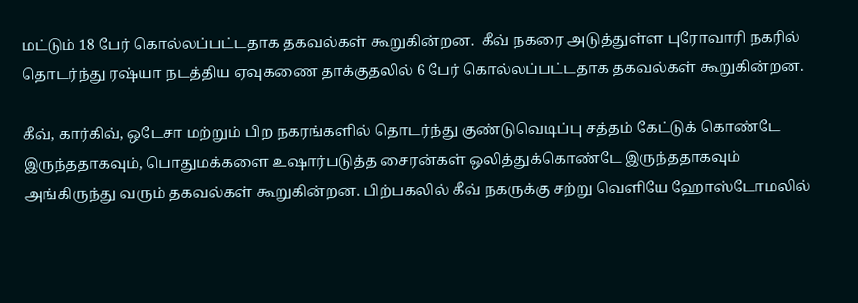மட்டும் 18 பேர் கொல்லப்பட்டதாக தகவல்கள் கூறுகின்றன.  கீவ் நகரை அடுத்துள்ள புரோவாரி நகரில் தொடர்ந்து ரஷ்யா நடத்திய ஏவுகணை தாக்குதலில் 6 பேர் கொல்லப்பட்டதாக தகவல்கள் கூறுகின்றன.

கீவ், கார்கிவ், ஒடேசா மற்றும் பிற நகரங்களில் தொடர்ந்து குண்டுவெடிப்பு சத்தம் கேட்டுக் கொண்டே இருந்ததாகவும், பொதுமக்களை உஷார்படுத்த சைரன்கள் ஒலித்துக்கொண்டே இருந்ததாகவும் அங்கிருந்து வரும் தகவல்கள் கூறுகின்றன. பிற்பகலில் கீவ் நகருக்கு சற்று வெளியே ஹோஸ்டோமலில்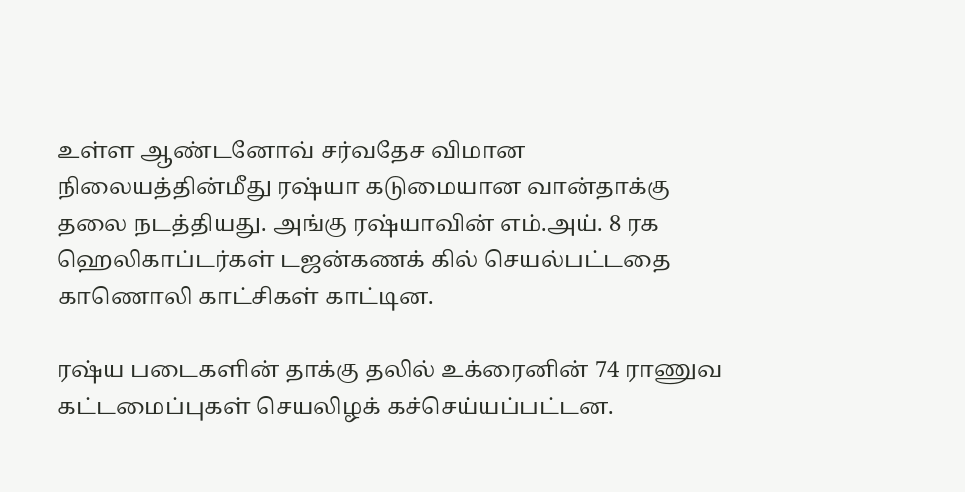உள்ள ஆண்டனோவ் சர்வதேச விமான நிலையத்தின்மீது ரஷ்யா கடுமையான வான்தாக்கு தலை நடத்தியது. அங்கு ரஷ்யாவின் எம்.அய். 8 ரக ஹெலிகாப்டர்கள் டஜன்கணக் கில் செயல்பட்டதை காணொலி காட்சிகள் காட்டின.

ரஷ்ய படைகளின் தாக்கு தலில் உக்ரைனின் 74 ராணுவ கட்டமைப்புகள் செயலிழக் கச்செய்யப்பட்டன.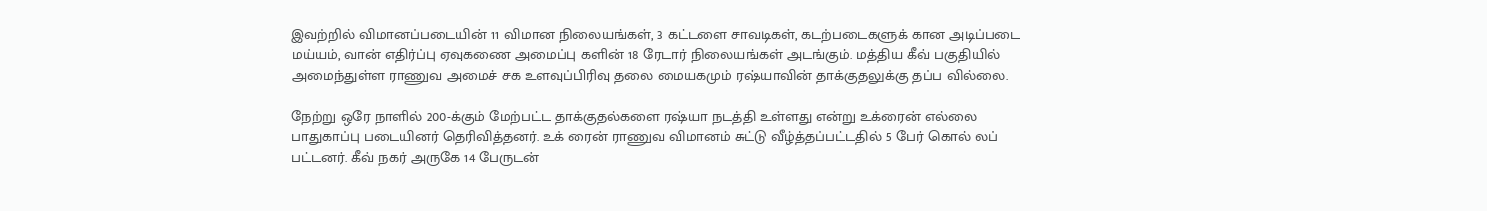இவற்றில் விமானப்படையின் 11 விமான நிலையங்கள், 3 கட்டளை சாவடிகள், கடற்படைகளுக் கான அடிப்படை மய்யம், வான் எதிர்ப்பு ஏவுகணை அமைப்பு களின் 18 ரேடார் நிலையங்கள் அடங்கும். மத்திய கீவ் பகுதியில் அமைந்துள்ள ராணுவ அமைச் சக உளவுப்பிரிவு தலை மையகமும் ரஷ்யாவின் தாக்குதலுக்கு தப்ப வில்லை.

நேற்று ஒரே நாளில் 200-க்கும் மேற்பட்ட தாக்குதல்களை ரஷ்யா நடத்தி உள்ளது என்று உக்ரைன் எல்லை பாதுகாப்பு படையினர் தெரிவித்தனர். உக் ரைன் ராணுவ விமானம் சுட்டு வீழ்த்தப்பட்டதில் 5 பேர் கொல் லப் பட்டனர். கீவ் நகர் அருகே 14 பேருடன்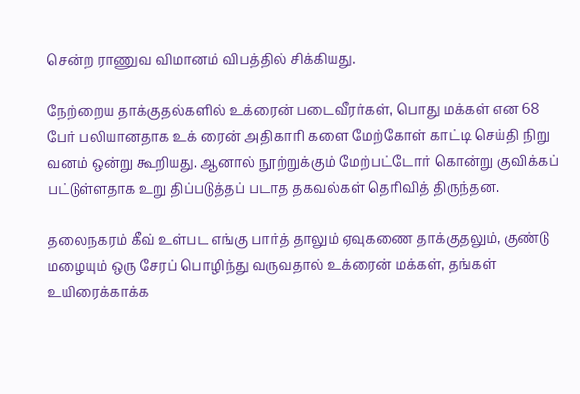சென்ற ராணுவ விமானம் விபத்தில் சிக்கியது.

நேற்றைய தாக்குதல்களில் உக்ரைன் படைவீரர்கள், பொது மக்கள் என 68 பேர் பலியானதாக உக் ரைன் அதிகாரி களை மேற்கோள் காட்டி செய்தி நிறு வனம் ஒன்று கூறியது. ஆனால் நூற்றுக்கும் மேற்பட்டோர் கொன்று குவிக்கப் பட்டுள்ளதாக உறு திப்படுத்தப் படாத தகவல்கள் தெரிவித் திருந்தன.

தலைநகரம் கீவ் உள்பட எங்கு பார்த் தாலும் ஏவுகணை தாக்குதலும், குண்டு மழையும் ஒரு சேரப் பொழிந்து வருவதால் உக்ரைன் மக்கள், தங்கள் உயிரைக்காக்க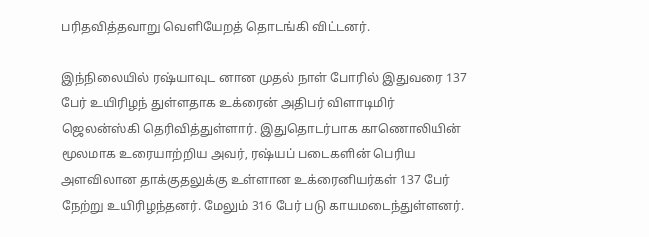பரிதவித்தவாறு வெளியேறத் தொடங்கி விட்டனர்.

இந்நிலையில் ரஷ்யாவுட னான முதல் நாள் போரில் இதுவரை 137 பேர் உயிரிழந் துள்ளதாக உக்ரைன் அதிபர் விளாடிமிர் ஜெலன்ஸ்கி தெரிவித்துள்ளார். இதுதொடர்பாக காணொலியின் மூலமாக உரையாற்றிய அவர், ரஷ்யப் படைகளின் பெரிய அளவிலான தாக்குதலுக்கு உள்ளான உக்ரைனியர்கள் 137 பேர் நேற்று உயிரிழந்தனர். மேலும் 316 பேர் படு காயமடைந்துள்ளனர்.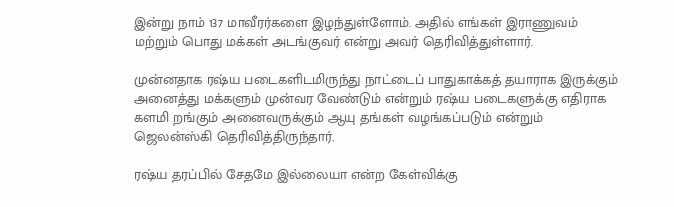இன்று நாம் 137 மாவீரர்களை இழந்துள்ளோம். அதில் எங்கள் இராணுவம் மற்றும் பொது மக்கள் அடங்குவர் என்று அவர் தெரிவித்துள்ளார்.

முன்னதாக ரஷ்ய படைகளிடமிருந்து நாட்டைப் பாதுகாக்கத் தயாராக இருக்கும் அனைத்து மக்களும் முன்வர வேண்டும் என்றும் ரஷ்ய படைகளுக்கு எதிராக களமி றங்கும் அனைவருக்கும் ஆயு தங்கள் வழங்கப்படும் என்றும் ஜெலன்ஸ்கி தெரிவித்திருந்தார்.

ரஷ்ய தரப்பில் சேதமே இல்லையா என்ற கேள்விக்கு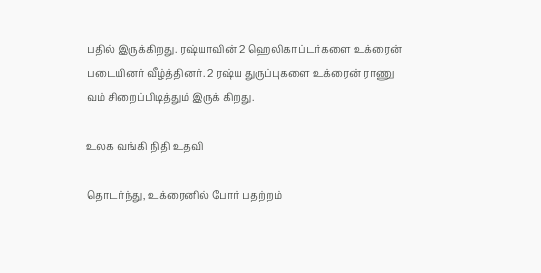பதில் இருக்கிறது. ரஷ்யாவின் 2 ஹெலிகாப்டர்களை உக்ரைன் படையினர் வீழ்த்தினர். 2 ரஷ்ய துருப்புகளை உக்ரைன் ராணு வம் சிறைப்பிடித்தும் இருக் கிறது.

உலக வங்கி நிதி உதவி

தொடர்ந்து, உக்ரைனில் போர் பதற்றம்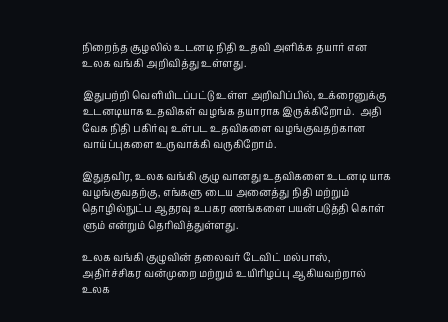நிறைந்த சூழலில் உடனடி நிதி உதவி அளிக்க தயார் என உலக வங்கி அறிவித்து உள்ளது.

இதுபற்றி வெளியிடப்பட்டு உள்ள அறிவிப்பில், உக்ரைனுக்கு உடனடியாக உதவிகள் வழங்க தயாராக இருக்கிறோம்.  அதி வேக நிதி பகிர்வு உள்பட உதவிகளை வழங்குவதற்கான வாய்ப்புகளை உருவாக்கி வருகிறோம்.

இதுதவிர, உலக வங்கி குழு வானது உதவிகளை உடனடி யாக வழங்குவதற்கு, எங்களு டைய அனைத்து நிதி மற்றும் தொழில்நுட்ப ஆதரவு உபகர ணங்களை பயன்படுத்தி கொள் ளும் என்றும் தெரிவித்துள்ளது.

உலக வங்கி குழுவின் தலைவர் டேவிட் மல்பாஸ், அதிர்ச்சிகர வன்முறை மற்றும் உயிரிழப்பு ஆகியவற்றால் உலக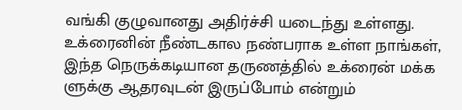வங்கி குழுவானது அதிர்ச்சி யடைந்து உள்ளது.  உக்ரைனின் நீண்டகால நண்பராக உள்ள நாங்கள், இந்த நெருக்கடியான தருணத்தில் உக்ரைன் மக்க ளுக்கு ஆதரவுடன் இருப்போம் என்றும்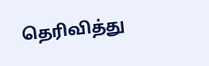தெரிவித்து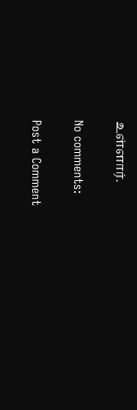உள்ளார்.

No comments:

Post a Comment